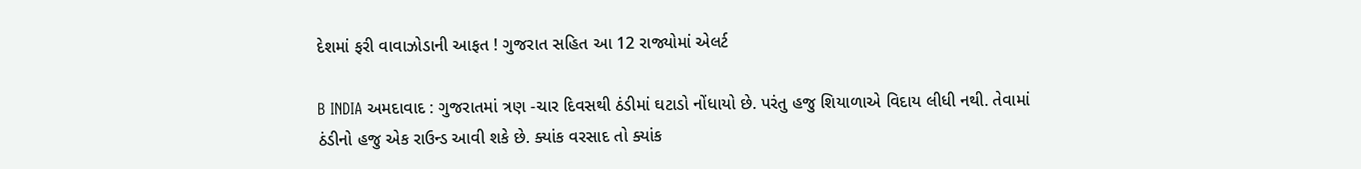દેશમાં ફરી વાવાઝોડાની આફત ! ગુજરાત સહિત આ 12 રાજ્યોમાં એલર્ટ

B INDIA અમદાવાદ : ગુજરાતમાં ત્રણ -ચાર દિવસથી ઠંડીમાં ઘટાડો નોંધાયો છે. પરંતુ હજુ શિયાળાએ વિદાય લીધી નથી. તેવામાં ઠંડીનો હજુ એક રાઉન્ડ આવી શકે છે. ક્યાંક વરસાદ તો ક્યાંક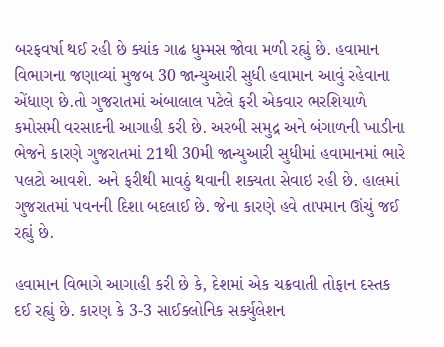બરફવર્ષા થઈ રહી છે ક્યાંક ગાઢ ધુમ્મસ જોવા મળી રહ્યું છે. હવામાન વિભાગના જણાવ્યાં મુજબ 30 જાન્યુઆરી સુધી હવામાન આવું રહેવાના એંધાણ છે.તો ગુજરાતમાં અંબાલાલ પટેલે ફરી એકવાર ભરશિયાળે કમોસમી વરસાદની આગાહી કરી છે. અરબી સમુદ્ર અને બંગાળની ખાડીના ભેજને કારણે ગુજરાતમાં 21થી 30મી જાન્યુઆરી સુધીમાં હવામાનમાં ભારે પલટો આવશે. અને ફરીથી માવઠું થવાની શક્યતા સેવાઇ રહી છે. હાલમાં ગુજરાતમાં પવનની દિશા બદલાઈ છે. જેના કારણે હવે તાપમાન ઊંચું જઈ રહ્યું છે.

હવામાન વિભાગે આગાહી કરી છે કે, દેશમાં એક ચક્રવાતી તોફાન દસ્તક દઈ રહ્યું છે. કારણ કે 3-3 સાઈક્લોનિક સર્ક્યુલેશન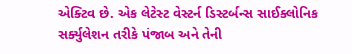એક્ટિવ છે. એક લેટેસ્ટ વેસ્ટર્ન ડિસ્ટર્બન્સ સાઈક્લોનિક સર્ક્યુલેશન તરીકે પંજાબ અને તેની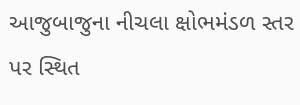આજુબાજુના નીચલા ક્ષોભમંડળ સ્તર પર સ્થિત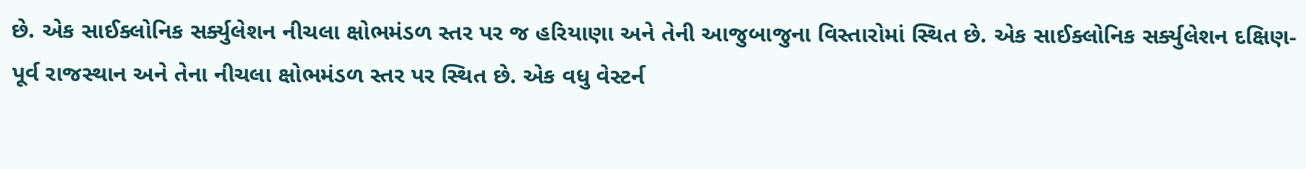છે. એક સાઈક્લોનિક સર્ક્યુલેશન નીચલા ક્ષોભમંડળ સ્તર પર જ હરિયાણા અને તેની આજુબાજુના વિસ્તારોમાં સ્થિત છે. એક સાઈક્લોનિક સર્ક્યુલેશન દક્ષિણ-પૂર્વ રાજસ્થાન અને તેના નીચલા ક્ષોભમંડળ સ્તર પર સ્થિત છે. એક વધુ વેસ્ટર્ન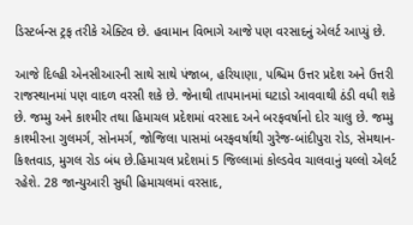ડિસ્ટર્બન્સ ટ્રફ તરીકે એક્ટિવ છે. હવામાન વિભાગે આજે પણ વરસાદનું એલર્ટ આપ્યું છે.

આજે દિલ્હી એનસીઆરની સાથે સાથે પંજાબ, હરિયાણા, પશ્ચિમ ઉત્તર પ્રદેશ અને ઉત્તરી રાજસ્થાનમાં પણ વાદળ વરસી શકે છે. જેનાથી તાપમાનમાં ઘટાડો આવવાથી ઠંડી વધી શકે છે. જમ્મુ અને કાશ્મીર તથા હિમાચલ પ્રદેશમાં વરસાદ અને બરફવર્ષાનો દોર ચાલુ છે. જમ્મુ કાશ્મીરના ગુલમર્ગ, સોનમર્ગ, જોજિલા પાસમાં બરફવર્ષાથી ગુરેજ-બાંદીપુરા રોડ, સેમથાન-કિશ્તવાડ, મુગલ રોડ બંધ છે.હિમાચલ પ્રદેશમાં 5 જિલ્લામાં કોલ્ડવેવ ચાલવાનું યલ્લો એલર્ટ રહેશે. 28 જાન્યુઆરી સુધી હિમાચલમાં વરસાદ,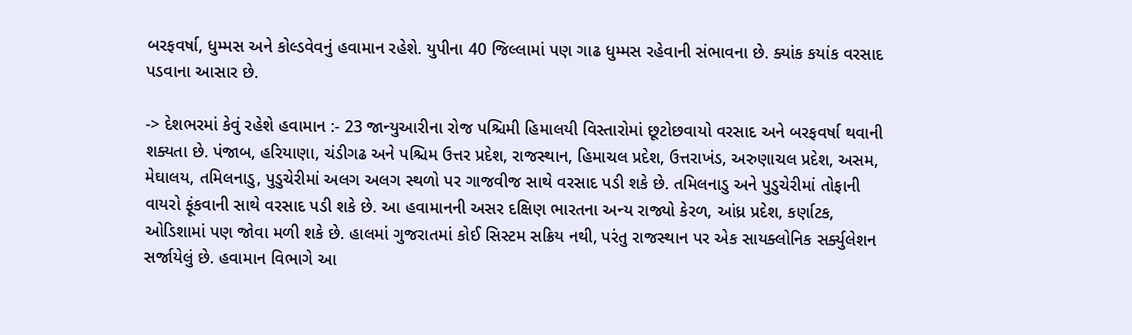બરફવર્ષા, ધુમ્મસ અને કોલ્ડવેવનું હવામાન રહેશે. યુપીના 40 જિલ્લામાં પણ ગાઢ ધુમ્મસ રહેવાની સંભાવના છે. ક્યાંક કયાંક વરસાદ પડવાના આસાર છે.

-> દેશભરમાં કેવું રહેશે હવામાન :- 23 જાન્યુઆરીના રોજ પશ્ચિમી હિમાલયી વિસ્તારોમાં છૂટોછવાયો વરસાદ અને બરફવર્ષા થવાની શક્યતા છે. પંજાબ, હરિયાણા, ચંડીગઢ અને પશ્ચિમ ઉત્તર પ્રદેશ, રાજસ્થાન, હિમાચલ પ્રદેશ, ઉત્તરાખંડ, અરુણાચલ પ્રદેશ, અસમ, મેઘાલય, તમિલનાડુ, પુડુચેરીમાં અલગ અલગ સ્થળો પર ગાજવીજ સાથે વરસાદ પડી શકે છે. તમિલનાડુ અને પુડુચેરીમાં તોફાની વાયરો ફૂંકવાની સાથે વરસાદ પડી શકે છે. આ હવામાનની અસર દક્ષિણ ભારતના અન્ય રાજ્યો કેરળ, આંધ્ર પ્રદેશ, કર્ણાટક, ઓડિશામાં પણ જોવા મળી શકે છે. હાલમાં ગુજરાતમાં કોઈ સિસ્ટમ સક્રિય નથી, પરંતુ રાજસ્થાન પર એક સાયક્લોનિક સર્ક્યુલેશન સર્જાયેલું છે. હવામાન વિભાગે આ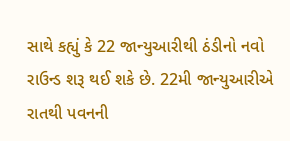સાથે કહ્યું કે 22 જાન્યુઆરીથી ઠંડીનો નવો રાઉન્ડ શરૂ થઈ શકે છે. 22મી જાન્યુઆરીએ રાતથી પવનની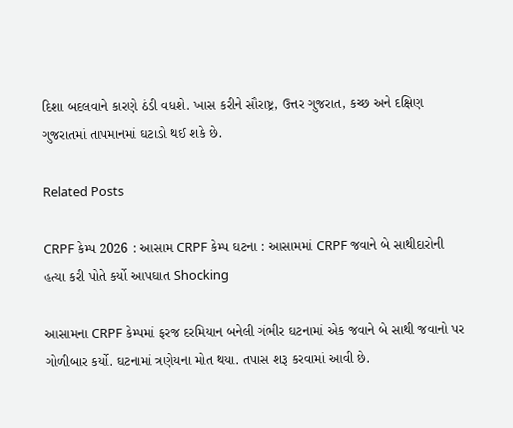દિશા બદલવાને કારણે ઠંડી વધશે. ખાસ કરીને સૌરાષ્ટ્ર, ઉત્તર ગુજરાત, કચ્છ અને દક્ષિણ ગુજરાતમાં તાપમાનમાં ઘટાડો થઈ શકે છે.

Related Posts

CRPF કેમ્પ 2026 : આસામ CRPF કેમ્પ ઘટના : આસામમાં CRPF જવાને બે સાથીદારોની હત્યા કરી પોતે કર્યો આપઘાત Shocking

આસામના CRPF કેમ્પમાં ફરજ દરમિયાન બનેલી ગંભીર ઘટનામાં એક જવાને બે સાથી જવાનો પર ગોળીબાર કર્યો. ઘટનામાં ત્રણેયના મોત થયા. તપાસ શરૂ કરવામાં આવી છે.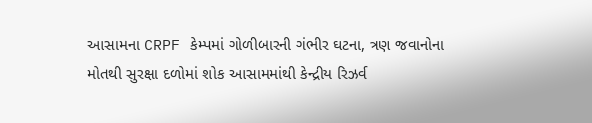આસામના CRPF કેમ્પમાં ગોળીબારની ગંભીર ઘટના, ત્રણ જવાનોના મોતથી સુરક્ષા દળોમાં શોક આસામમાંથી કેન્દ્રીય રિઝર્વ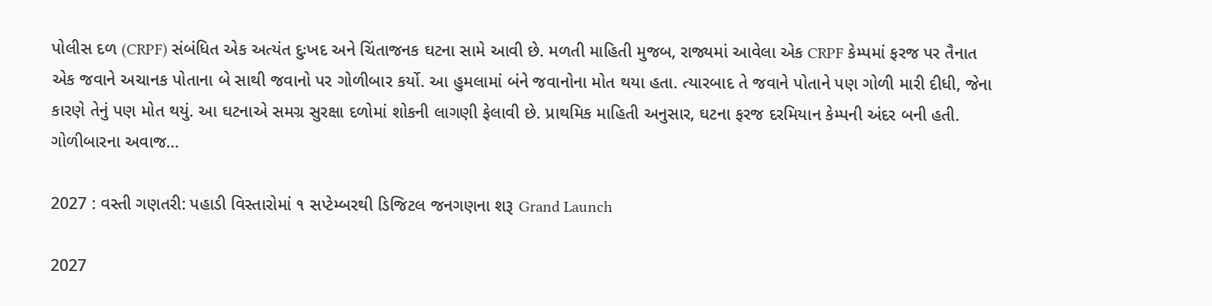પોલીસ દળ (CRPF) સંબંધિત એક અત્યંત દુઃખદ અને ચિંતાજનક ઘટના સામે આવી છે. મળતી માહિતી મુજબ, રાજ્યમાં આવેલા એક CRPF કેમ્પમાં ફરજ પર તૈનાત એક જવાને અચાનક પોતાના બે સાથી જવાનો પર ગોળીબાર કર્યો. આ હુમલામાં બંને જવાનોના મોત થયા હતા. ત્યારબાદ તે જવાને પોતાને પણ ગોળી મારી દીધી, જેના કારણે તેનું પણ મોત થયું. આ ઘટનાએ સમગ્ર સુરક્ષા દળોમાં શોકની લાગણી ફેલાવી છે. પ્રાથમિક માહિતી અનુસાર, ઘટના ફરજ દરમિયાન કેમ્પની અંદર બની હતી. ગોળીબારના અવાજ…

2027 : વસ્તી ગણતરી: પહાડી વિસ્તારોમાં ૧ સપ્ટેમ્બરથી ડિજિટલ જનગણના શરૂ Grand Launch

2027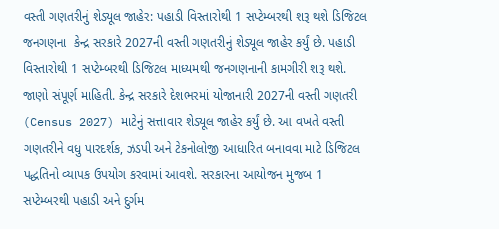વસ્તી ગણતરીનું શેડ્યૂલ જાહેર: પહાડી વિસ્તારોથી 1 સપ્ટેમ્બરથી શરૂ થશે ડિજિટલ જનગણના  કેન્દ્ર સરકારે 2027ની વસ્તી ગણતરીનું શેડ્યૂલ જાહેર કર્યું છે. પહાડી વિસ્તારોથી 1 સપ્ટેમ્બરથી ડિજિટલ માધ્યમથી જનગણનાની કામગીરી શરૂ થશે. જાણો સંપૂર્ણ માહિતી. કેન્દ્ર સરકારે દેશભરમાં યોજાનારી 2027ની વસ્તી ગણતરી (Census 2027) માટેનું સત્તાવાર શેડ્યૂલ જાહેર કર્યું છે. આ વખતે વસ્તી ગણતરીને વધુ પારદર્શક, ઝડપી અને ટેકનોલોજી આધારિત બનાવવા માટે ડિજિટલ પદ્ધતિનો વ્યાપક ઉપયોગ કરવામાં આવશે. સરકારના આયોજન મુજબ 1 સપ્ટેમ્બરથી પહાડી અને દુર્ગમ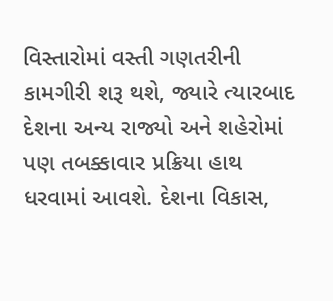વિસ્તારોમાં વસ્તી ગણતરીની કામગીરી શરૂ થશે, જ્યારે ત્યારબાદ દેશના અન્ય રાજ્યો અને શહેરોમાં પણ તબક્કાવાર પ્રક્રિયા હાથ ધરવામાં આવશે. દેશના વિકાસ,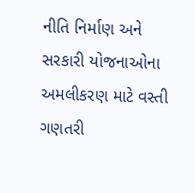નીતિ નિર્માણ અને સરકારી યોજનાઓના અમલીકરણ માટે વસ્તી ગણતરી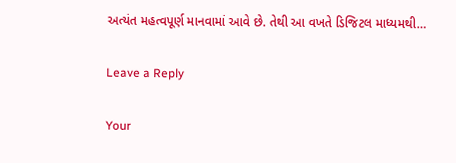અત્યંત મહત્વપૂર્ણ માનવામાં આવે છે. તેથી આ વખતે ડિજિટલ માધ્યમથી…

Leave a Reply

Your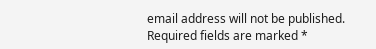email address will not be published. Required fields are marked *